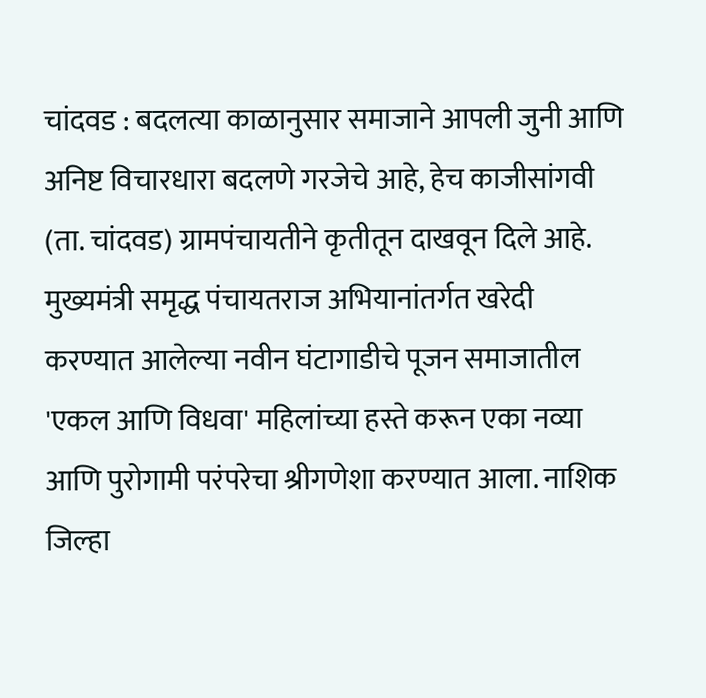चांदवड : बदलत्या काळानुसार समाजाने आपली जुनी आणि अनिष्ट विचारधारा बदलणे गरजेचे आहे, हेच काजीसांगवी (ता. चांदवड) ग्रामपंचायतीने कृतीतून दाखवून दिले आहे. मुख्यमंत्री समृद्ध पंचायतराज अभियानांतर्गत खरेदी करण्यात आलेल्या नवीन घंटागाडीचे पूजन समाजातील 'एकल आणि विधवा' महिलांच्या हस्ते करून एका नव्या आणि पुरोगामी परंपरेचा श्रीगणेशा करण्यात आला. नाशिक जिल्हा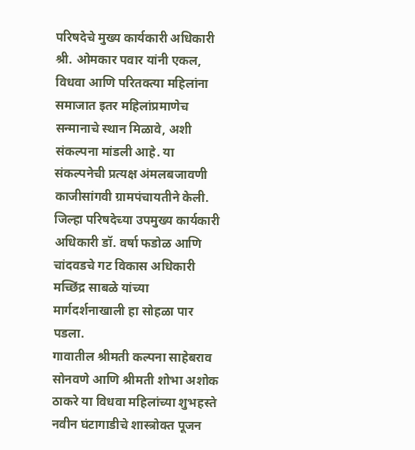परिषदेचे मुख्य कार्यकारी अधिकारी श्री. ओमकार पवार यांनी एकल, विधवा आणि परितक्त्या महिलांना समाजात इतर महिलांप्रमाणेच सन्मानाचे स्थान मिळावे, अशी संकल्पना मांडली आहे. या संकल्पनेची प्रत्यक्ष अंमलबजावणी काजीसांगवी ग्रामपंचायतीने केली. जिल्हा परिषदेच्या उपमुख्य कार्यकारी अधिकारी डॉ. वर्षा फडोळ आणि चांदवडचे गट विकास अधिकारी मच्छिंद्र साबळे यांच्या मार्गदर्शनाखाली हा सोहळा पार पडला.
गावातील श्रीमती कल्पना साहेबराव सोनवणे आणि श्रीमती शोभा अशोक ठाकरे या विधवा महिलांच्या शुभहस्ते नवीन घंटागाडीचे शास्त्रोक्त पूजन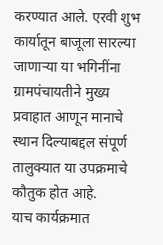करण्यात आले. एरवी शुभ कार्यातून बाजूला सारल्या जाणाऱ्या या भगिनींना ग्रामपंचायतीने मुख्य प्रवाहात आणून मानाचे स्थान दिल्याबद्दल संपूर्ण तालुक्यात या उपक्रमाचे कौतुक होत आहे.
याच कार्यक्रमात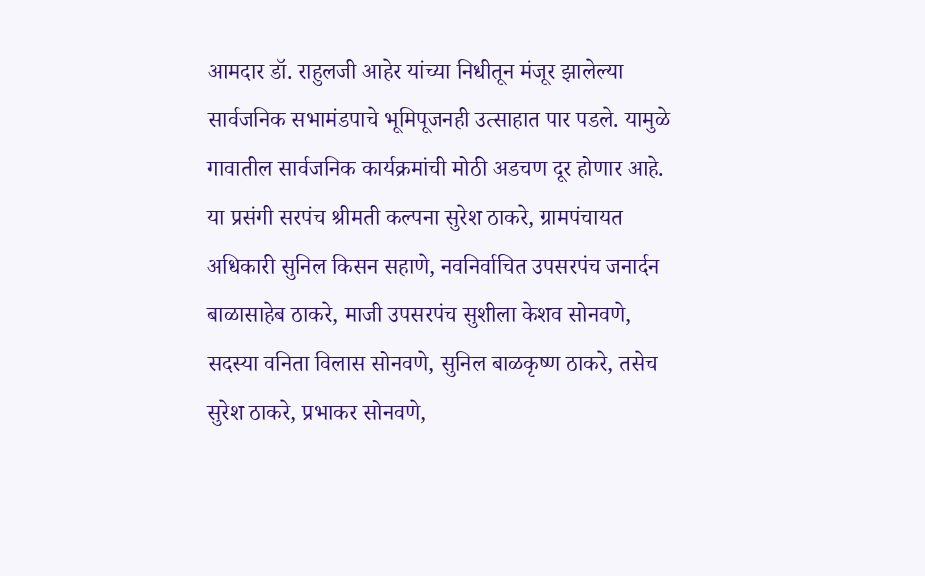आमदार डॉ. राहुलजी आहेर यांच्या निधीतून मंजूर झालेल्या सार्वजनिक सभामंडपाचे भूमिपूजनही उत्साहात पार पडले. यामुळे गावातील सार्वजनिक कार्यक्रमांची मोठी अडचण दूर होणार आहे. या प्रसंगी सरपंच श्रीमती कल्पना सुरेश ठाकरे, ग्रामपंचायत अधिकारी सुनिल किसन सहाणे, नवनिर्वाचित उपसरपंच जनार्दन बाळासाहेब ठाकरे, माजी उपसरपंच सुशीला केशव सोनवणे, सदस्या वनिता विलास सोनवणे, सुनिल बाळकृष्ण ठाकरे, तसेच सुरेश ठाकरे, प्रभाकर सोनवणे,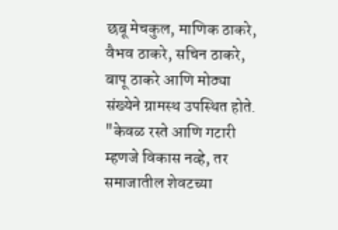छबू मेचकुल, माणिक ठाकरे, वैभव ठाकरे, सचिन ठाकरे, बापू ठाकरे आणि मोठ्या संख्येने ग्रामस्थ उपस्थित होते.
"केवळ रस्ते आणि गटारी म्हणजे विकास नव्हे, तर समाजातील शेवटच्या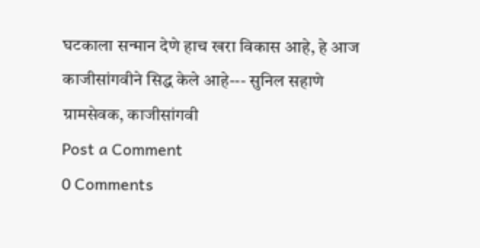घटकाला सन्मान देणे हाच खरा विकास आहे, हे आज काजीसांगवीने सिद्ध केले आहे--- सुनिल सहाणे ग्रामसेवक, काजीसांगवी
Post a Comment
0 Comments